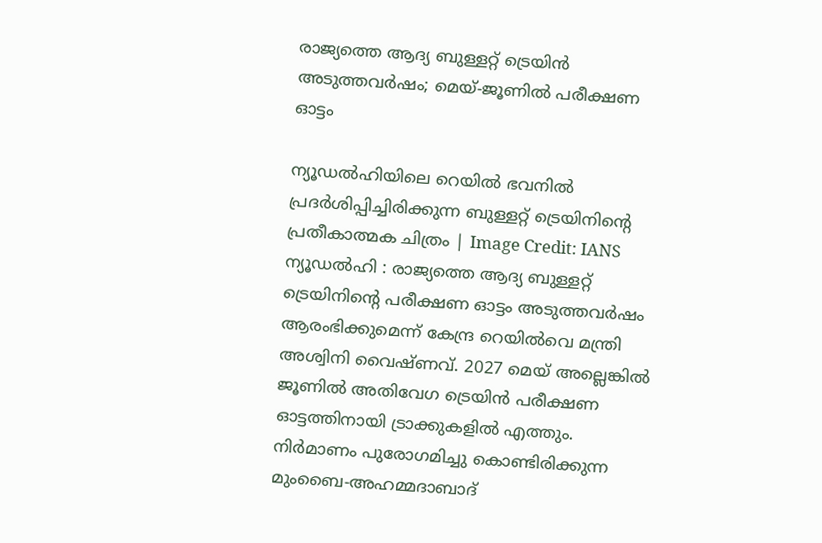രാജ്യത്തെ ആദ്യ ബുള്ളറ്റ് ട്രെയിൻ അടുത്തവർഷം; മെയ്-ജൂണിൽ പരീക്ഷണ ഓട്ടം

ന്യൂഡൽഹിയിലെ റെയിൽ ഭവനിൽ പ്രദർശിപ്പിച്ചിരിക്കുന്ന ബുള്ളറ്റ് ട്രെയിനിന്റെ പ്രതീകാത്മക ചിത്രം | Image Credit: IANS
ന്യൂഡൽഹി : രാജ്യത്തെ ആദ്യ ബുള്ളറ്റ് ട്രെയിനിന്റെ പരീക്ഷണ ഓട്ടം അടുത്തവർഷം ആരംഭിക്കുമെന്ന് കേന്ദ്ര റെയിൽവെ മന്ത്രി അശ്വിനി വൈഷ്ണവ്. 2027 മെയ് അല്ലെങ്കിൽ ജൂണിൽ അതിവേഗ ട്രെയിൻ പരീക്ഷണ ഓട്ടത്തിനായി ട്രാക്കുകളിൽ എത്തും. നിർമാണം പുരോഗമിച്ചു കൊണ്ടിരിക്കുന്ന മുംബൈ-അഹമ്മദാബാദ്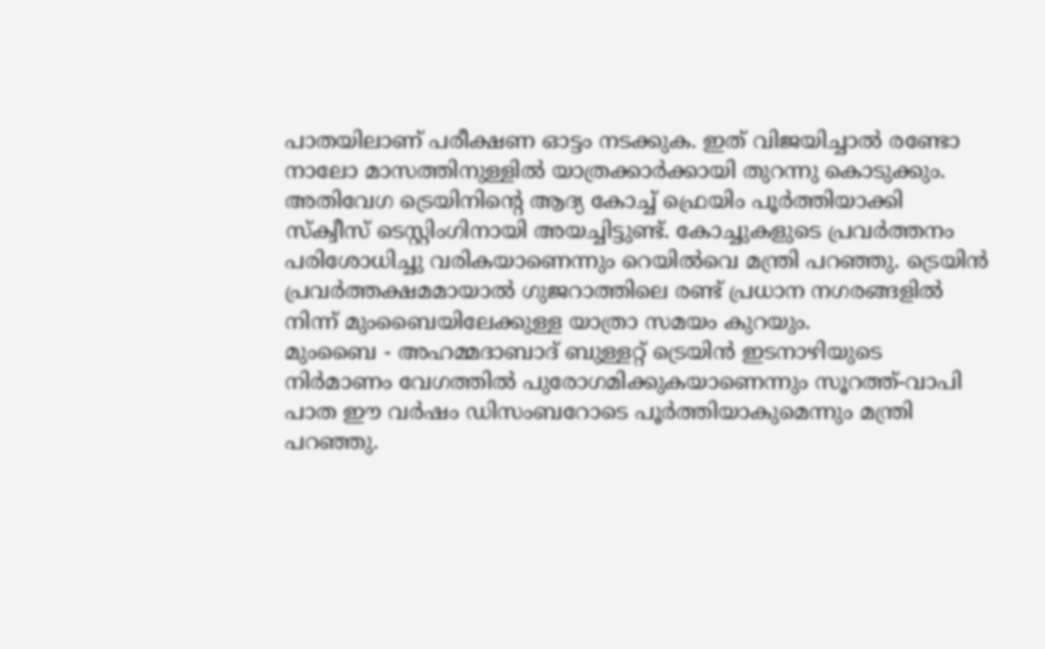പാതയിലാണ് പരീക്ഷണ ഓട്ടം നടക്കുക. ഇത് വിജയിച്ചാൽ രണ്ടോ നാലോ മാസത്തിനുള്ളിൽ യാത്രക്കാർക്കായി തുറന്നു കൊടുക്കും.
അതിവേഗ ട്രെയിനിന്റെ ആദ്യ കോച്ച് ഫ്രെയിം പൂർത്തിയാക്കി സ്ക്വീസ് ടെസ്റ്റിംഗിനായി അയച്ചിട്ടുണ്ട്. കോച്ചുകളുടെ പ്രവർത്തനം പരിശോധിച്ചു വരികയാണെന്നും റെയിൽവെ മന്ത്രി പറഞ്ഞു. ട്രെയിൻ പ്രവർത്തക്ഷമമായാൽ ഗുജറാത്തിലെ രണ്ട് പ്രധാന നഗരങ്ങളിൽ നിന്ന് മുംബൈയിലേക്കുള്ള യാത്രാ സമയം കുറയും.
മുംബൈ - അഹമ്മദാബാദ് ബുള്ളറ്റ് ട്രെയിൻ ഇടനാഴിയുടെ നിർമാണം വേഗത്തിൽ പുരോഗമിക്കുകയാണെന്നും സൂറത്ത്-വാപി പാത ഈ വർഷം ഡിസംബറോടെ പൂർത്തിയാകുമെന്നും മന്ത്രി പറഞ്ഞു.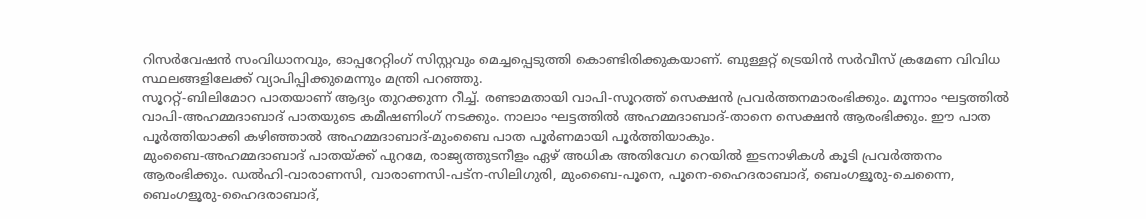റിസർവേഷൻ സംവിധാനവും, ഓപ്പറേറ്റിംഗ് സിസ്റ്റവും മെച്ചപ്പെടുത്തി കൊണ്ടിരിക്കുകയാണ്. ബുള്ളറ്റ് ട്രെയിൻ സർവീസ് ക്രമേണ വിവിധ സ്ഥലങ്ങളിലേക്ക് വ്യാപിപ്പിക്കുമെന്നും മന്ത്രി പറഞ്ഞു.
സൂററ്റ്-ബിലിമോറ പാതയാണ് ആദ്യം തുറക്കുന്ന റീച്ച്. രണ്ടാമതായി വാപി-സൂറത്ത് സെക്ഷൻ പ്രവർത്തനമാരംഭിക്കും. മൂന്നാം ഘട്ടത്തിൽ വാപി-അഹമ്മദാബാദ് പാതയുടെ കമീഷണിംഗ് നടക്കും. നാലാം ഘട്ടത്തിൽ അഹമ്മദാബാദ്-താനെ സെക്ഷൻ ആരംഭിക്കും. ഈ പാത പൂർത്തിയാക്കി കഴിഞ്ഞാൽ അഹമ്മദാബാദ്-മുംബൈ പാത പൂർണമായി പൂർത്തിയാകും.
മുംബൈ-അഹമ്മദാബാദ് പാതയ്ക്ക് പുറമേ, രാജ്യത്തുടനീളം ഏഴ് അധിക അതിവേഗ റെയിൽ ഇടനാഴികൾ കൂടി പ്രവർത്തനം ആരംഭിക്കും. ഡൽഹി-വാരാണസി, വാരാണസി-പട്ന-സിലിഗുരി, മുംബൈ-പൂനെ, പൂനെ-ഹൈദരാബാദ്, ബെംഗളൂരു-ചെന്നൈ, ബെംഗളൂരു-ഹൈദരാബാദ്,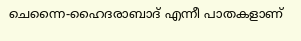ചെന്നൈ-ഹൈദരാബാദ് എന്നീ പാതകളാണ്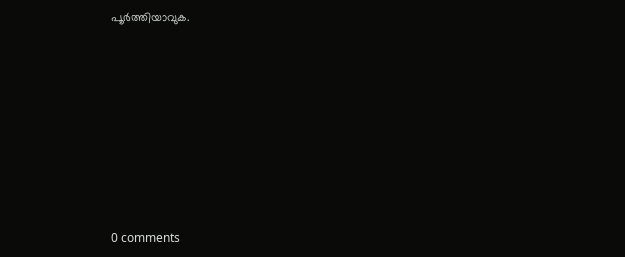പൂർത്തിയാവുക.









0 comments